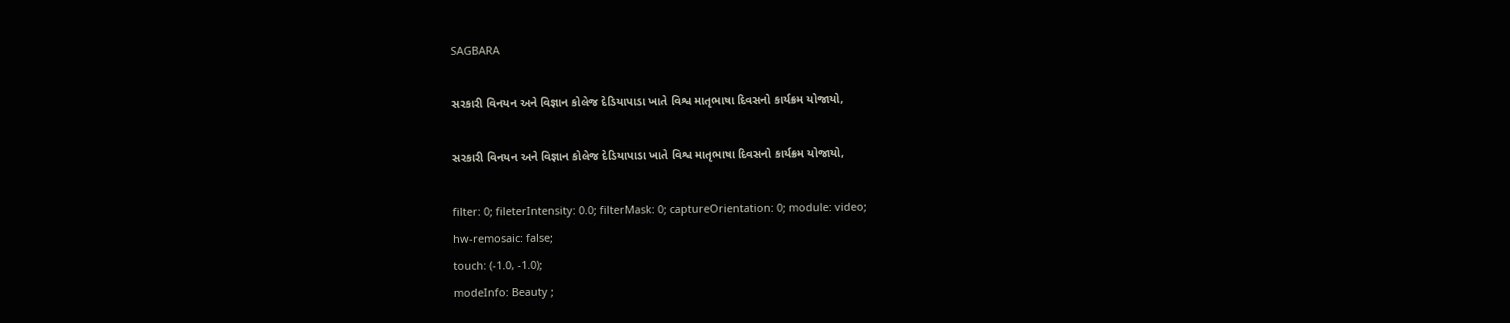SAGBARA

સરકારી વિનયન અને વિજ્ઞાન કોલેજ દેડિયાપાડા ખાતે વિશ્વ માતૃભાષા દિવસનો કાર્યક્રમ યોજાયો,

સરકારી વિનયન અને વિજ્ઞાન કોલેજ દેડિયાપાડા ખાતે વિશ્વ માતૃભાષા દિવસનો કાર્યક્રમ યોજાયો,

filter: 0; fileterIntensity: 0.0; filterMask: 0; captureOrientation: 0; module: video;
hw-remosaic: false;
touch: (-1.0, -1.0);
modeInfo: Beauty ;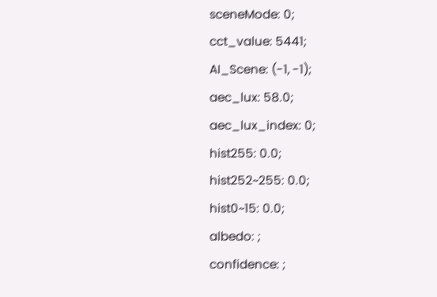sceneMode: 0;
cct_value: 5441;
AI_Scene: (-1, -1);
aec_lux: 58.0;
aec_lux_index: 0;
hist255: 0.0;
hist252~255: 0.0;
hist0~15: 0.0;
albedo: ;
confidence: ;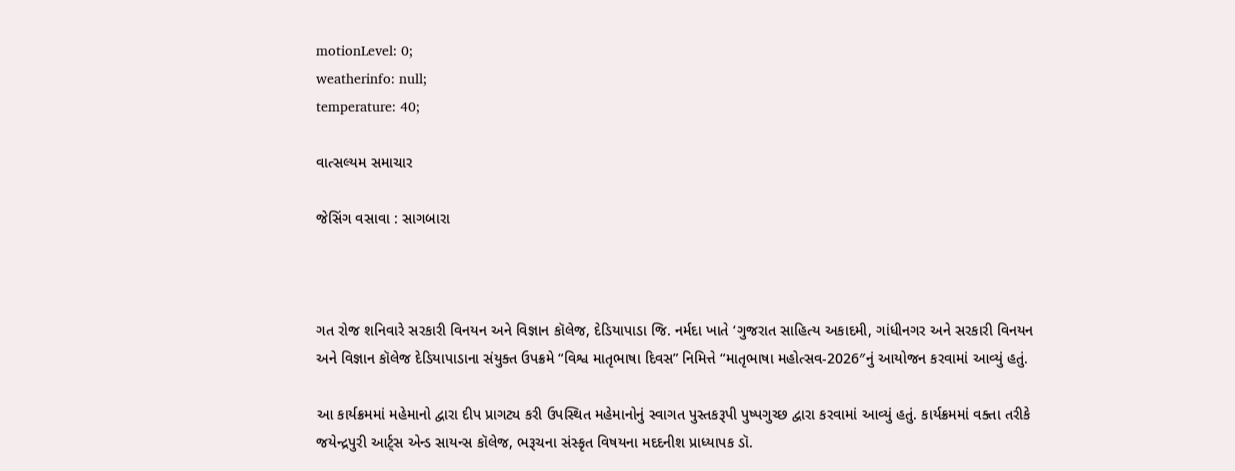motionLevel: 0;
weatherinfo: null;
temperature: 40;

વાત્સલ્યમ સમાચાર

જેસિંગ વસાવા : સાગબારા



ગત રોજ શનિવારે સરકારી વિનયન અને વિજ્ઞાન કૉલેજ, દેડિયાપાડા જિ. નર્મદા ખાતે ‘ગુજરાત સાહિત્ય અકાદમી, ગાંધીનગર અને સરકારી વિનયન અને વિજ્ઞાન કૉલેજ દેડિયાપાડાના સંયુક્ત ઉપક્રમે “વિશ્વ માતૃભાષા દિવસ” નિમિત્તે “માતૃભાષા મહોત્સવ-2026″નું આયોજન કરવામાં આવ્યું હતું.

આ કાર્યક્રમમાં મહેમાનો દ્વારા દીપ પ્રાગટ્ય કરી ઉપસ્થિત મહેમાનોનું સ્વાગત પુસ્તકરૂપી પુષ્પગુચ્છ દ્વારા કરવામાં આવ્યું હતું. કાર્યક્રમમાં વક્તા તરીકે જયેન્દ્રપુરી આર્ટ્સ એન્ડ સાયન્સ કૉલેજ, ભરૂચના સંસ્કૃત વિષયના મદદનીશ પ્રાધ્યાપક ડૉ.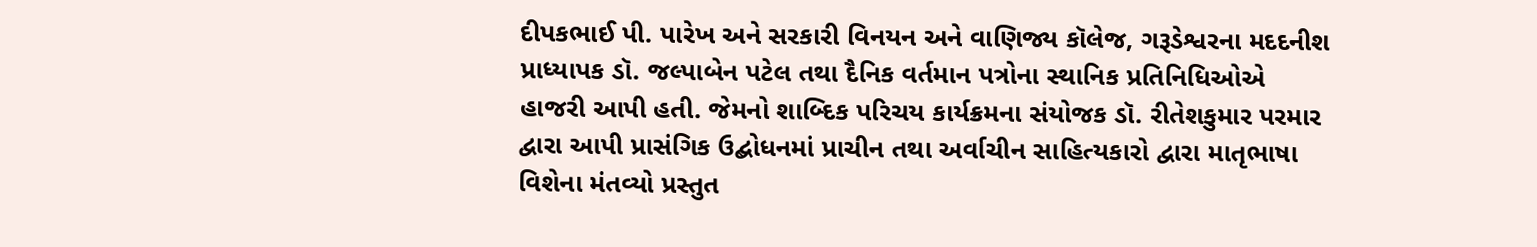દીપકભાઈ પી. પારેખ અને સરકારી વિનયન અને વાણિજ્ય કૉલેજ, ગરૂડેશ્વરના મદદનીશ પ્રાધ્યાપક ડૉ. જલ્પાબેન પટેલ તથા દૈનિક વર્તમાન પત્રોના સ્થાનિક પ્રતિનિધિઓએ હાજરી આપી હતી. જેમનો શાબ્દિક પરિચય કાર્યક્રમના સંયોજક ડૉ. રીતેશકુમાર પરમાર દ્વારા આપી પ્રાસંગિક ઉદ્બોધનમાં પ્રાચીન તથા અર્વાચીન સાહિત્યકારો દ્વારા માતૃભાષા વિશેના મંતવ્યો પ્રસ્તુત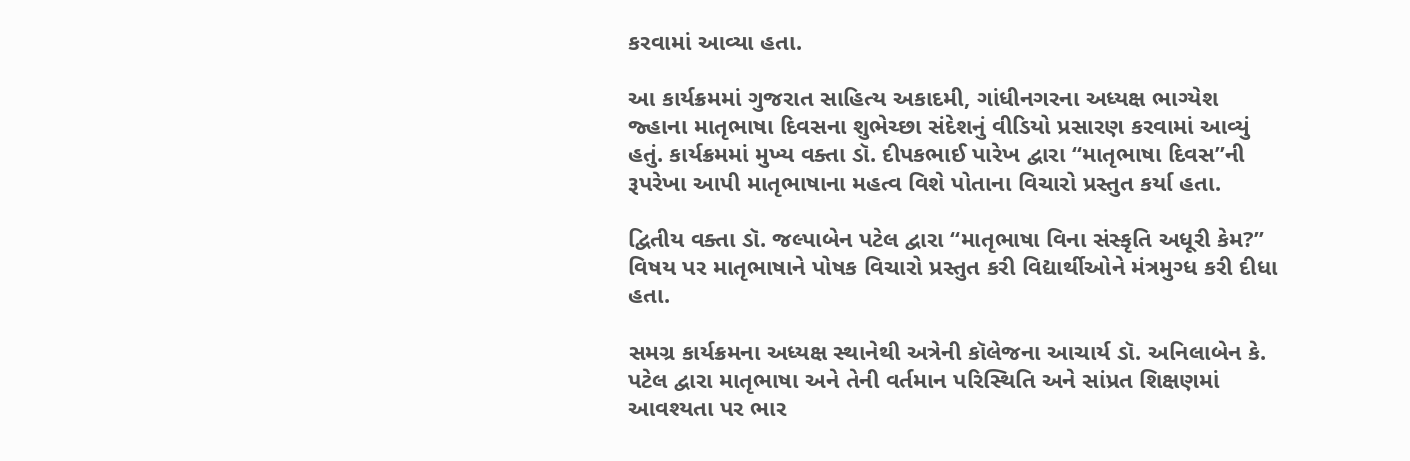કરવામાં આવ્યા હતા.

આ કાર્યક્રમમાં ગુજરાત સાહિત્ય અકાદમી, ગાંધીનગરના અધ્યક્ષ ભાગ્યેશ જ્હાના માતૃભાષા દિવસના શુભેચ્છા સંદેશનું વીડિયો પ્રસારણ કરવામાં આવ્યું હતું. કાર્યક્રમમાં મુખ્ય વક્તા ડૉ. દીપકભાઈ પારેખ દ્વારા “માતૃભાષા દિવસ”ની રૂપરેખા આપી માતૃભાષાના મહત્વ વિશે પોતાના વિચારો પ્રસ્તુત કર્યા હતા.

દ્વિતીય વક્તા ડૉ. જલ્પાબેન પટેલ દ્વારા “માતૃભાષા વિના સંસ્કૃતિ અધૂરી કેમ?” વિષય પર માતૃભાષાને પોષક વિચારો પ્રસ્તુત કરી વિદ્યાર્થીઓને મંત્રમુગ્ધ કરી દીધા હતા.

સમગ્ર કાર્યક્રમના અધ્યક્ષ સ્થાનેથી અત્રેની કૉલેજના આચાર્ય ડૉ. અનિલાબેન કે. પટેલ દ્વારા માતૃભાષા અને તેની વર્તમાન પરિસ્થિતિ અને સાંપ્રત શિક્ષણમાં આવશ્યતા પર ભાર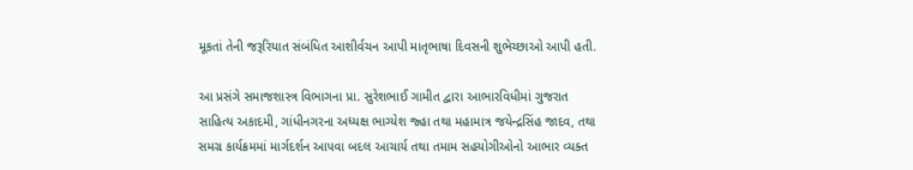મૂકતાં તેની જરૂરિયાત સંબંધિત આશીર્વચન આપી માતૃભાષા દિવસની શુભેચ્છાઓ આપી હતી.

આ પ્રસંગે સમાજશાસ્ત્ર વિભાગના પ્રા. સુરેશભાઈ ગામીત દ્વારા આભારવિધીમાં ગુજરાત સાહિત્ય અકાદમી, ગાંધીનગરના અધ્યક્ષ ભાગ્યેશ જ્હા તથા મહામાત્ર જયેન્દ્રસિંહ જાદવ, તથા સમગ્ર કાર્યક્રમમાં માર્ગદર્શન આપવા બદલ આચાર્ય તથા તમામ સહયોગીઓનો આભાર વ્યક્ત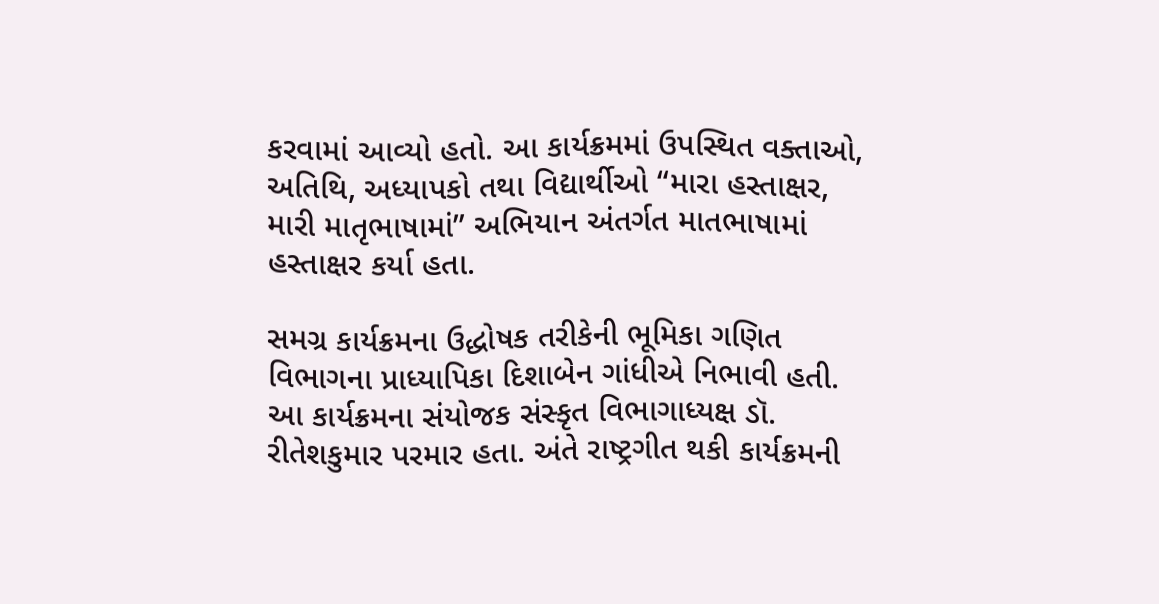કરવામાં આવ્યો હતો. આ કાર્યક્રમમાં ઉપસ્થિત વક્તાઓ, અતિથિ, અધ્યાપકો તથા વિદ્યાર્થીઓ “મારા હસ્તાક્ષર, મારી માતૃભાષામાં” અભિયાન અંતર્ગત માતભાષામાં હસ્તાક્ષર કર્યા હતા.

સમગ્ર કાર્યક્રમના ઉદ્ધોષક તરીકેની ભૂમિકા ગણિત વિભાગના પ્રાધ્યાપિકા દિશાબેન ગાંધીએ નિભાવી હતી. આ કાર્યક્રમના સંયોજક સંસ્કૃત વિભાગાધ્યક્ષ ડૉ. રીતેશકુમાર પરમાર હતા. અંતે રાષ્ટ્રગીત થકી કાર્યક્રમની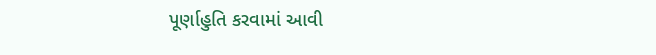પૂર્ણાહુતિ કરવામાં આવી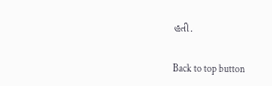હતી.

Back to top button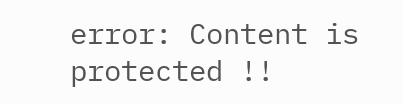error: Content is protected !!